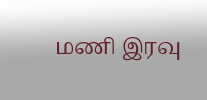மணி இரவு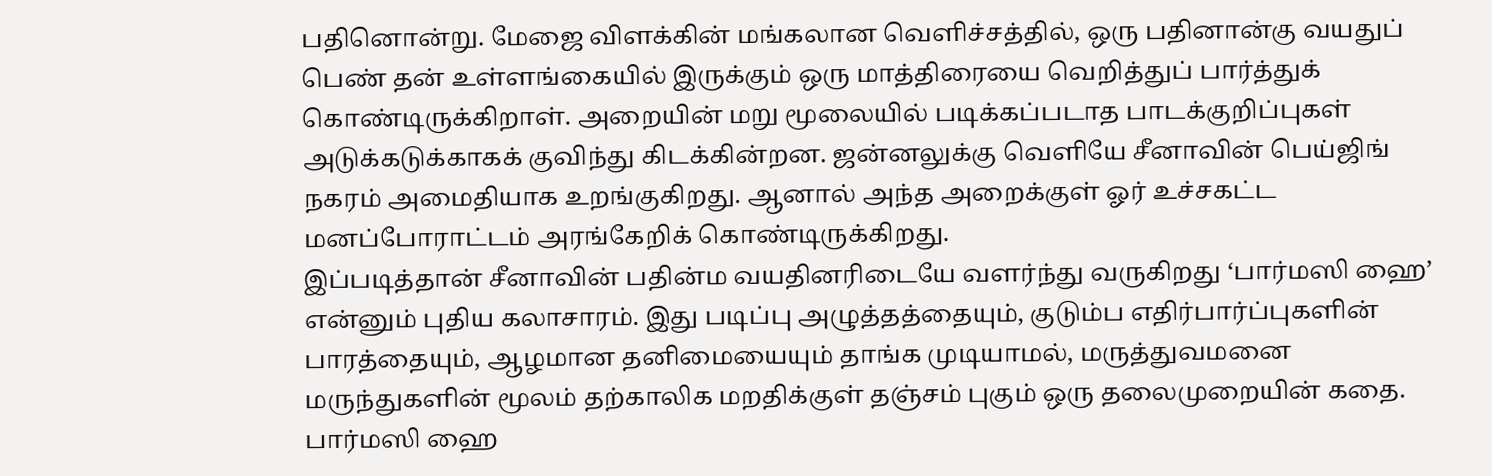பதினொன்று. மேஜை விளக்கின் மங்கலான வெளிச்சத்தில், ஒரு பதினான்கு வயதுப் பெண் தன் உள்ளங்கையில் இருக்கும் ஒரு மாத்திரையை வெறித்துப் பார்த்துக் கொண்டிருக்கிறாள். அறையின் மறு மூலையில் படிக்கப்படாத பாடக்குறிப்புகள் அடுக்கடுக்காகக் குவிந்து கிடக்கின்றன. ஜன்னலுக்கு வெளியே சீனாவின் பெய்ஜிங் நகரம் அமைதியாக உறங்குகிறது. ஆனால் அந்த அறைக்குள் ஓர் உச்சகட்ட மனப்போராட்டம் அரங்கேறிக் கொண்டிருக்கிறது.
இப்படித்தான் சீனாவின் பதின்ம வயதினரிடையே வளர்ந்து வருகிறது ‘பார்மஸி ஹை’ என்னும் புதிய கலாசாரம். இது படிப்பு அழுத்தத்தையும், குடும்ப எதிர்பார்ப்புகளின் பாரத்தையும், ஆழமான தனிமையையும் தாங்க முடியாமல், மருத்துவமனை மருந்துகளின் மூலம் தற்காலிக மறதிக்குள் தஞ்சம் புகும் ஒரு தலைமுறையின் கதை.
பார்மஸி ஹை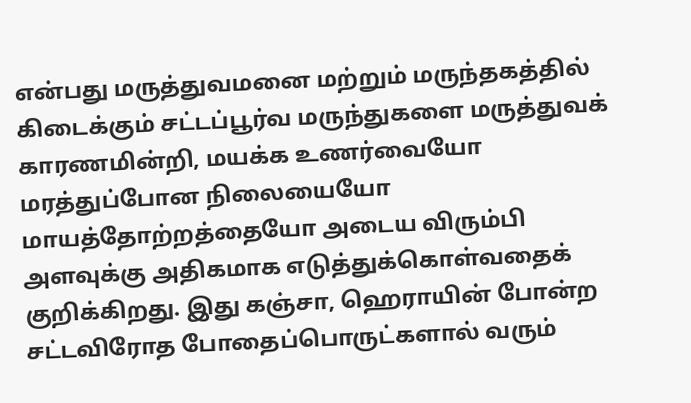என்பது மருத்துவமனை மற்றும் மருந்தகத்தில் கிடைக்கும் சட்டப்பூர்வ மருந்துகளை மருத்துவக் காரணமின்றி, மயக்க உணர்வையோ மரத்துப்போன நிலையையோ மாயத்தோற்றத்தையோ அடைய விரும்பி அளவுக்கு அதிகமாக எடுத்துக்கொள்வதைக் குறிக்கிறது. இது கஞ்சா, ஹெராயின் போன்ற சட்டவிரோத போதைப்பொருட்களால் வரும்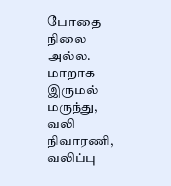போதை நிலை அல்ல. மாறாக இருமல் மருந்து, வலி நிவாரணி, வலிப்பு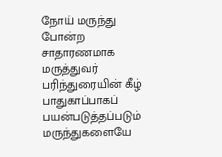நோய் மருந்து போன்ற சாதாரணமாக மருத்துவர் பரிந்துரையின் கீழ் பாதுகாப்பாகப் பயன்படுத்தப்படும் மருந்துகளையே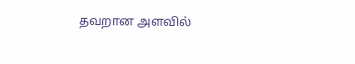தவறான அளவில்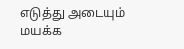எடுத்து அடையும் மயக்க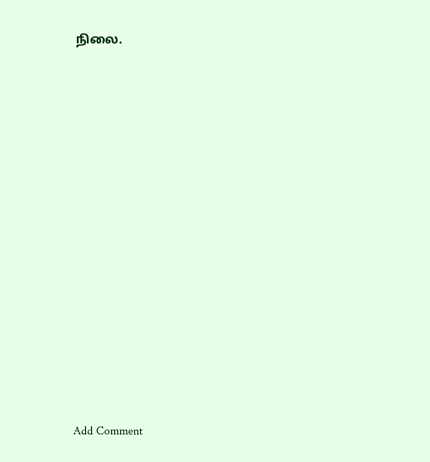நிலை.
















Add Comment